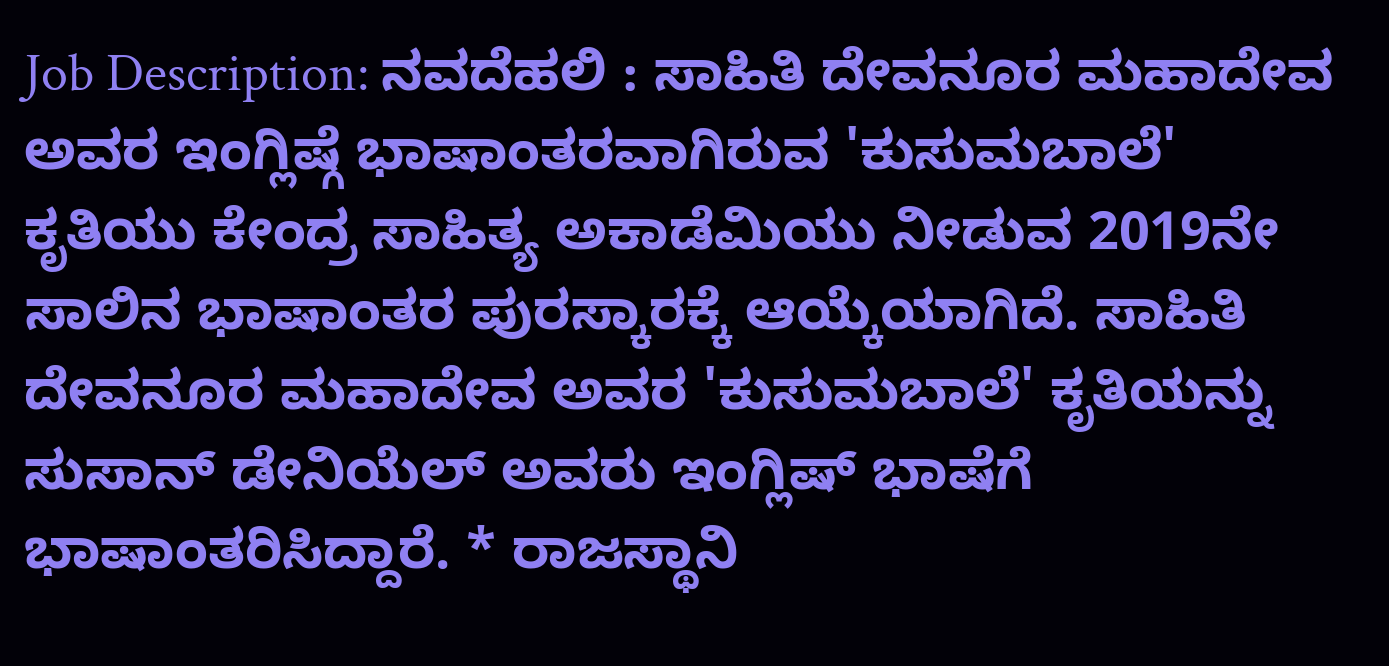Job Description: ನವದೆಹಲಿ : ಸಾಹಿತಿ ದೇವನೂರ ಮಹಾದೇವ ಅವರ ಇಂಗ್ಲಿಷ್ಗೆ ಭಾಷಾಂತರವಾಗಿರುವ 'ಕುಸುಮಬಾಲೆ' ಕೃತಿಯು ಕೇಂದ್ರ ಸಾಹಿತ್ಯ ಅಕಾಡೆಮಿಯು ನೀಡುವ 2019ನೇ ಸಾಲಿನ ಭಾಷಾಂತರ ಪುರಸ್ಕಾರಕ್ಕೆ ಆಯ್ಕೆಯಾಗಿದೆ. ಸಾಹಿತಿ ದೇವನೂರ ಮಹಾದೇವ ಅವರ 'ಕುಸುಮಬಾಲೆ' ಕೃತಿಯನ್ನು ಸುಸಾನ್ ಡೇನಿಯೆಲ್ ಅವರು ಇಂಗ್ಲಿಷ್ ಭಾಷೆಗೆ ಭಾಷಾಂತರಿಸಿದ್ದಾರೆ. * ರಾಜಸ್ಥಾನಿ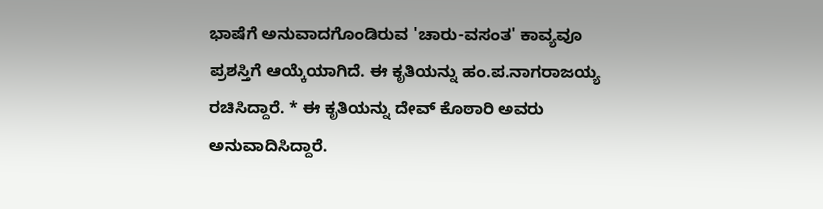ಭಾಷೆಗೆ ಅನುವಾದಗೊಂಡಿರುವ 'ಚಾರು-ವಸಂತ' ಕಾವ್ಯವೂ ಪ್ರಶಸ್ತಿಗೆ ಆಯ್ಕೆಯಾಗಿದೆ. ಈ ಕೃತಿಯನ್ನು ಹಂ.ಪ.ನಾಗರಾಜಯ್ಯ ರಚಿಸಿದ್ದಾರೆ. * ಈ ಕೃತಿಯನ್ನು ದೇವ್ ಕೊಠಾರಿ ಅವರು ಅನುವಾದಿಸಿದ್ದಾರೆ.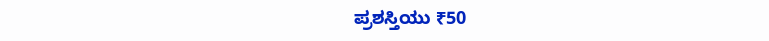ಪ್ರಶಸ್ತಿಯು ₹50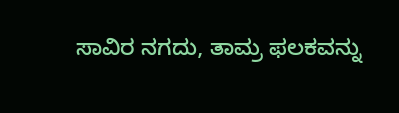ಸಾವಿರ ನಗದು, ತಾಮ್ರ ಫಲಕವನ್ನು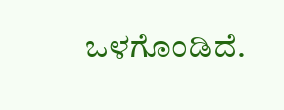ಒಳಗೊಂಡಿದೆ.